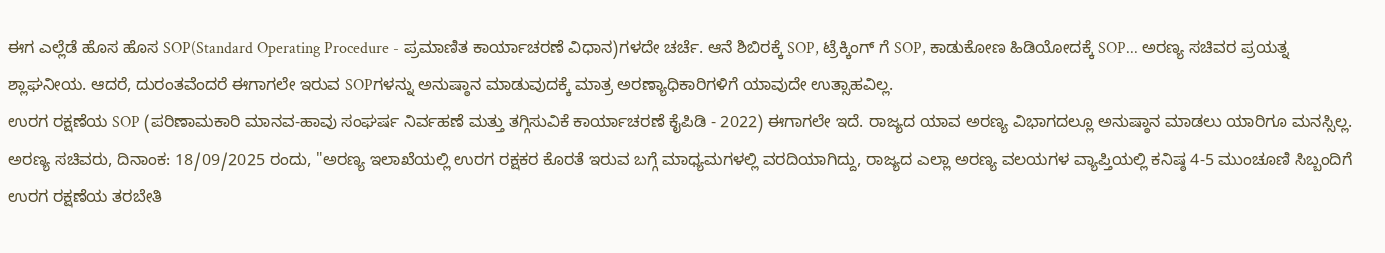ಈಗ ಎಲ್ಲೆಡೆ ಹೊಸ ಹೊಸ SOP(Standard Operating Procedure - ಪ್ರಮಾಣಿತ ಕಾರ್ಯಾಚರಣೆ ವಿಧಾನ)ಗಳದೇ ಚರ್ಚೆ. ಆನೆ ಶಿಬಿರಕ್ಕೆ SOP, ಟ್ರೆಕ್ಕಿಂಗ್ ಗೆ SOP, ಕಾಡುಕೋಣ ಹಿಡಿಯೋದಕ್ಕೆ SOP... ಅರಣ್ಯ ಸಚಿವರ ಪ್ರಯತ್ನ ಶ್ಲಾಘನೀಯ. ಆದರೆ, ದುರಂತವೆಂದರೆ ಈಗಾಗಲೇ ಇರುವ SOPಗಳನ್ನು ಅನುಷ್ಠಾನ ಮಾಡುವುದಕ್ಕೆ ಮಾತ್ರ ಅರಣ್ಯಾಧಿಕಾರಿಗಳಿಗೆ ಯಾವುದೇ ಉತ್ಸಾಹವಿಲ್ಲ.
ಉರಗ ರಕ್ಷಣೆಯ SOP (ಪರಿಣಾಮಕಾರಿ ಮಾನವ-ಹಾವು ಸಂಘರ್ಷ ನಿರ್ವಹಣೆ ಮತ್ತು ತಗ್ಗಿಸುವಿಕೆ ಕಾರ್ಯಾಚರಣೆ ಕೈಪಿಡಿ - 2022) ಈಗಾಗಲೇ ಇದೆ. ರಾಜ್ಯದ ಯಾವ ಅರಣ್ಯ ವಿಭಾಗದಲ್ಲೂ ಅನುಷ್ಠಾನ ಮಾಡಲು ಯಾರಿಗೂ ಮನಸ್ಸಿಲ್ಲ. ಅರಣ್ಯ ಸಚಿವರು, ದಿನಾಂಕ: 18/09/2025 ರಂದು, "ಅರಣ್ಯ ಇಲಾಖೆಯಲ್ಲಿ ಉರಗ ರಕ್ಷಕರ ಕೊರತೆ ಇರುವ ಬಗ್ಗೆ ಮಾಧ್ಯಮಗಳಲ್ಲಿ ವರದಿಯಾಗಿದ್ದು, ರಾಜ್ಯದ ಎಲ್ಲಾ ಅರಣ್ಯ ವಲಯಗಳ ವ್ಯಾಪ್ತಿಯಲ್ಲಿ ಕನಿಷ್ಠ 4-5 ಮುಂಚೂಣಿ ಸಿಬ್ಬಂದಿಗೆ ಉರಗ ರಕ್ಷಣೆಯ ತರಬೇತಿ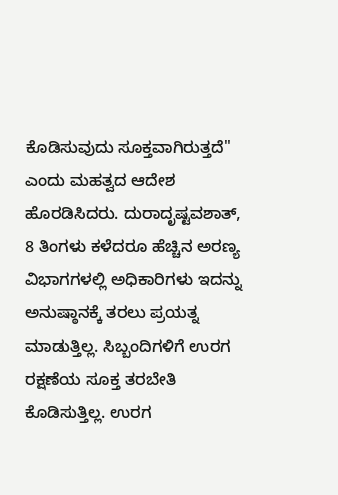ಕೊಡಿಸುವುದು ಸೂಕ್ತವಾಗಿರುತ್ತದೆ" ಎಂದು ಮಹತ್ವದ ಆದೇಶ ಹೊರಡಿಸಿದರು. ದುರಾದೃಷ್ಟವಶಾತ್, 8 ತಿಂಗಳು ಕಳೆದರೂ ಹೆಚ್ಚಿನ ಅರಣ್ಯ ವಿಭಾಗಗಳಲ್ಲಿ ಅಧಿಕಾರಿಗಳು ಇದನ್ನು ಅನುಷ್ಠಾನಕ್ಕೆ ತರಲು ಪ್ರಯತ್ನ ಮಾಡುತ್ತಿಲ್ಲ. ಸಿಬ್ಬಂದಿಗಳಿಗೆ ಉರಗ ರಕ್ಷಣೆಯ ಸೂಕ್ತ ತರಬೇತಿ ಕೊಡಿಸುತ್ತಿಲ್ಲ. ಉರಗ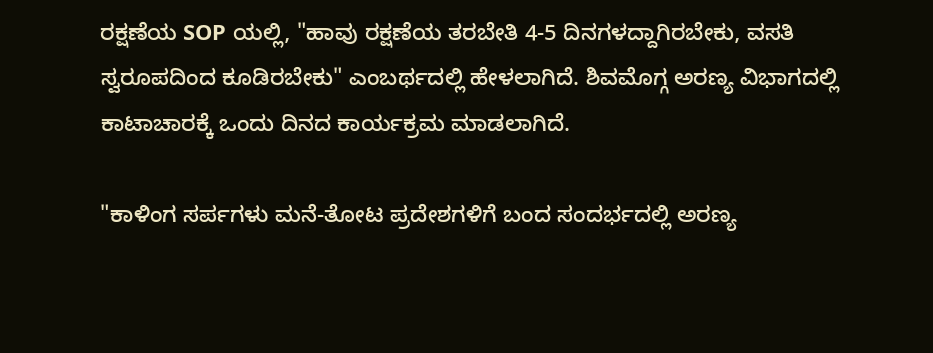ರಕ್ಷಣೆಯ SOP ಯಲ್ಲಿ, "ಹಾವು ರಕ್ಷಣೆಯ ತರಬೇತಿ 4-5 ದಿನಗಳದ್ದಾಗಿರಬೇಕು, ವಸತಿ ಸ್ವರೂಪದಿಂದ ಕೂಡಿರಬೇಕು" ಎಂಬರ್ಥದಲ್ಲಿ ಹೇಳಲಾಗಿದೆ. ಶಿವಮೊಗ್ಗ ಅರಣ್ಯ ವಿಭಾಗದಲ್ಲಿ ಕಾಟಾಚಾರಕ್ಕೆ ಒಂದು ದಿನದ ಕಾರ್ಯಕ್ರಮ ಮಾಡಲಾಗಿದೆ.

"ಕಾಳಿಂಗ ಸರ್ಪಗಳು ಮನೆ-ತೋಟ ಪ್ರದೇಶಗಳಿಗೆ ಬಂದ ಸಂದರ್ಭದಲ್ಲಿ ಅರಣ್ಯ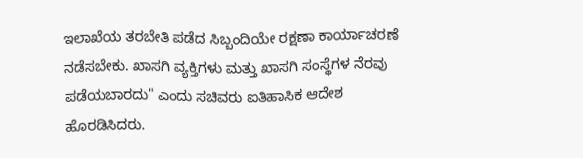ಇಲಾಖೆಯ ತರಬೇತಿ ಪಡೆದ ಸಿಬ್ಬಂದಿಯೇ ರಕ್ಷಣಾ ಕಾರ್ಯಾಚರಣೆ ನಡೆಸಬೇಕು. ಖಾಸಗಿ ವ್ಯಕ್ತಿಗಳು ಮತ್ತು ಖಾಸಗಿ ಸಂಸ್ಥೆಗಳ ನೆರವು ಪಡೆಯಬಾರದು" ಎಂದು ಸಚಿವರು ಐತಿಹಾಸಿಕ ಆದೇಶ ಹೊರಡಿಸಿದರು.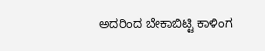ಅದರಿಂದ ಬೇಕಾಬಿಟ್ಟಿ ಕಾಳಿಂಗ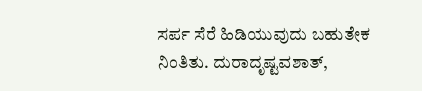ಸರ್ಪ ಸೆರೆ ಹಿಡಿಯುವುದು ಬಹುತೇಕ ನಿಂತಿತು. ದುರಾದೃಷ್ಟವಶಾತ್,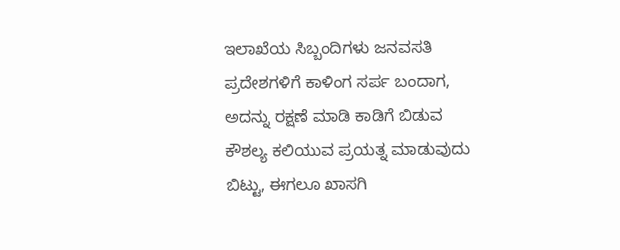ಇಲಾಖೆಯ ಸಿಬ್ಬಂದಿಗಳು ಜನವಸತಿ ಪ್ರದೇಶಗಳಿಗೆ ಕಾಳಿಂಗ ಸರ್ಪ ಬಂದಾಗ, ಅದನ್ನು ರಕ್ಷಣೆ ಮಾಡಿ ಕಾಡಿಗೆ ಬಿಡುವ ಕೌಶಲ್ಯ ಕಲಿಯುವ ಪ್ರಯತ್ನ ಮಾಡುವುದು ಬಿಟ್ಟು, ಈಗಲೂ ಖಾಸಗಿ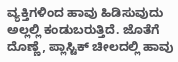ವ್ಯಕ್ತಿಗಳಿಂದ ಹಾವು ಹಿಡಿಸುವುದು ಅಲ್ಲಲ್ಲಿ ಕಂಡುಬರುತ್ತಿದೆ. ಜೊತೆಗೆ ದೊಣ್ಣೆ, ಪ್ಲಾಸ್ಟಿಕ್ ಚೀಲದಲ್ಲಿ ಹಾವು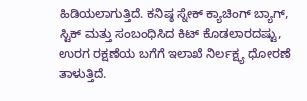ಹಿಡಿಯಲಾಗುತ್ತಿದೆ. ಕನಿಷ್ಠ ಸ್ನೇಕ್ ಕ್ಯಾಚಿಂಗ್ ಬ್ಯಾಗ್, ಸ್ಟಿಕ್ ಮತ್ತು ಸಂಬಂಧಿಸಿದ ಕಿಟ್ ಕೊಡಲಾರದಷ್ಟು, ಉರಗ ರಕ್ಷಣೆಯ ಬಗೆಗೆ ಇಲಾಖೆ ನಿರ್ಲಕ್ಷ್ಯ ಧೋರಣೆ ತಾಳುತ್ತಿದೆ.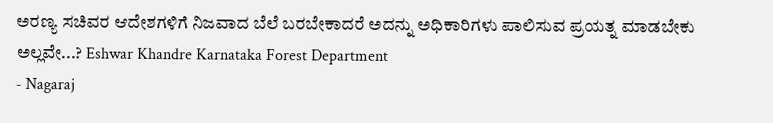ಅರಣ್ಯ ಸಚಿವರ ಆದೇಶಗಳಿಗೆ ನಿಜವಾದ ಬೆಲೆ ಬರಬೇಕಾದರೆ ಅದನ್ನು ಅಧಿಕಾರಿಗಳು ಪಾಲಿಸುವ ಪ್ರಯತ್ನ ಮಾಡಬೇಕು ಅಲ್ಲವೇ...? Eshwar Khandre Karnataka Forest Department
- Nagaraj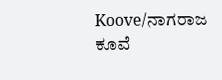Koove/ನಾಗರಾಜ ಕೂವೆ